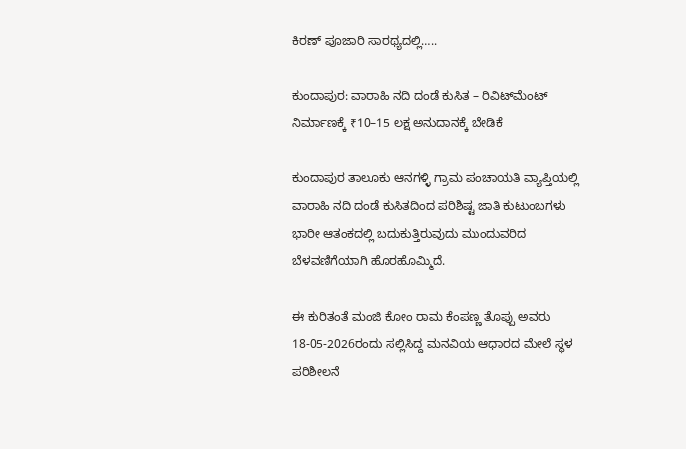ಕಿರಣ್ ಪೂಜಾರಿ ಸಾರಥ್ಯದಲ್ಲಿ…..

ಕುಂದಾಪುರ: ವಾರಾಹಿ ನದಿ ದಂಡೆ ಕುಸಿತ – ರಿವಿಟ್‌ಮೆಂಟ್ ನಿರ್ಮಾಣಕ್ಕೆ ₹10–15 ಲಕ್ಷ ಅನುದಾನಕ್ಕೆ ಬೇಡಿಕೆ

ಕುಂದಾಪುರ ತಾಲೂಕು ಆನಗಳ್ಳಿ ಗ್ರಾಮ ಪಂಚಾಯತಿ ವ್ಯಾಪ್ತಿಯಲ್ಲಿ ವಾರಾಹಿ ನದಿ ದಂಡೆ ಕುಸಿತದಿಂದ ಪರಿಶಿಷ್ಟ ಜಾತಿ ಕುಟುಂಬಗಳು ಭಾರೀ ಆತಂಕದಲ್ಲಿ ಬದುಕುತ್ತಿರುವುದು ಮುಂದುವರಿದ ಬೆಳವಣಿಗೆಯಾಗಿ ಹೊರಹೊಮ್ಮಿದೆ.

ಈ ಕುರಿತಂತೆ ಮಂಜಿ ಕೋಂ ರಾಮ ಕೆಂಪಣ್ಣ ತೊಪ್ಪು ಅವರು 18-05-2026ರಂದು ಸಲ್ಲಿಸಿದ್ದ ಮನವಿಯ ಆಧಾರದ ಮೇಲೆ ಸ್ಥಳ ಪರಿಶೀಲನೆ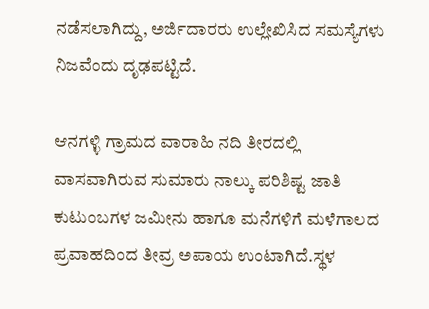ನಡೆಸಲಾಗಿದ್ದು, ಅರ್ಜಿದಾರರು ಉಲ್ಲೇಖಿಸಿದ ಸಮಸ್ಯೆಗಳು ನಿಜವೆಂದು ದೃಢಪಟ್ಟಿದೆ.

ಆನಗಳ್ಳಿ ಗ್ರಾಮದ ವಾರಾಹಿ ನದಿ ತೀರದಲ್ಲಿ ವಾಸವಾಗಿರುವ ಸುಮಾರು ನಾಲ್ಕು ಪರಿಶಿಷ್ಟ ಜಾತಿ ಕುಟುಂಬಗಳ ಜಮೀನು ಹಾಗೂ ಮನೆಗಳಿಗೆ ಮಳೆಗಾಲದ ಪ್ರವಾಹದಿಂದ ತೀವ್ರ ಅಪಾಯ ಉಂಟಾಗಿದೆ.ಸ್ಥಳ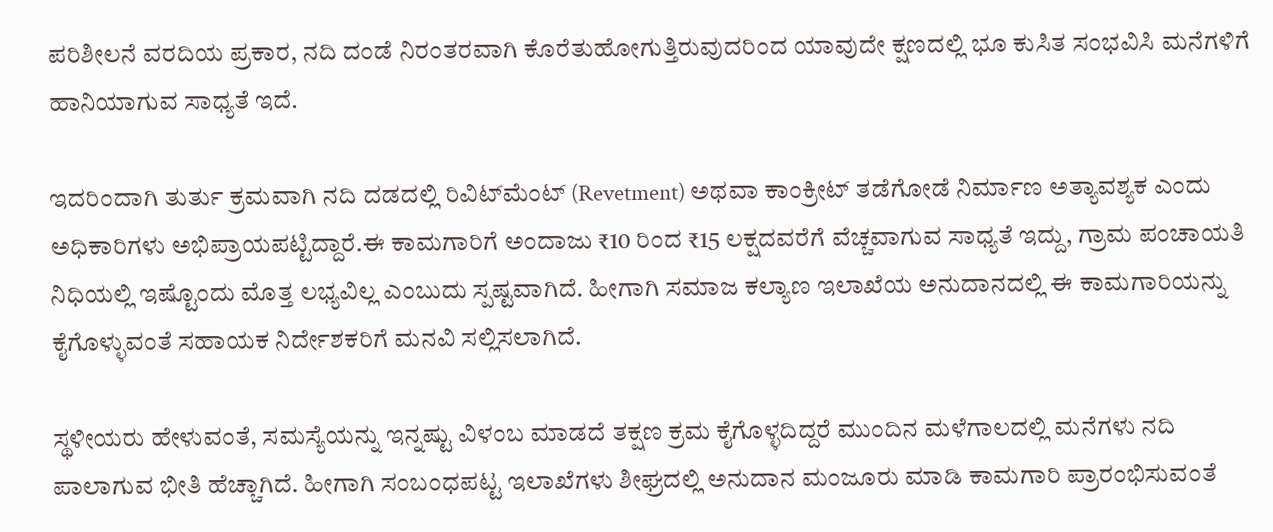ಪರಿಶೀಲನೆ ವರದಿಯ ಪ್ರಕಾರ, ನದಿ ದಂಡೆ ನಿರಂತರವಾಗಿ ಕೊರೆತುಹೋಗುತ್ತಿರುವುದರಿಂದ ಯಾವುದೇ ಕ್ಷಣದಲ್ಲಿ ಭೂ ಕುಸಿತ ಸಂಭವಿಸಿ ಮನೆಗಳಿಗೆ ಹಾನಿಯಾಗುವ ಸಾಧ್ಯತೆ ಇದೆ.

ಇದರಿಂದಾಗಿ ತುರ್ತು ಕ್ರಮವಾಗಿ ನದಿ ದಡದಲ್ಲಿ ರಿವಿಟ್‌ಮೆಂಟ್ (Revetment) ಅಥವಾ ಕಾಂಕ್ರೀಟ್ ತಡೆಗೋಡೆ ನಿರ್ಮಾಣ ಅತ್ಯಾವಶ್ಯಕ ಎಂದು ಅಧಿಕಾರಿಗಳು ಅಭಿಪ್ರಾಯಪಟ್ಟಿದ್ದಾರೆ.ಈ ಕಾಮಗಾರಿಗೆ ಅಂದಾಜು ₹10 ರಿಂದ ₹15 ಲಕ್ಷದವರೆಗೆ ವೆಚ್ಚವಾಗುವ ಸಾಧ್ಯತೆ ಇದ್ದು, ಗ್ರಾಮ ಪಂಚಾಯತಿ ನಿಧಿಯಲ್ಲಿ ಇಷ್ಟೊಂದು ಮೊತ್ತ ಲಭ್ಯವಿಲ್ಲ ಎಂಬುದು ಸ್ಪಷ್ಟವಾಗಿದೆ. ಹೀಗಾಗಿ ಸಮಾಜ ಕಲ್ಯಾಣ ಇಲಾಖೆಯ ಅನುದಾನದಲ್ಲಿ ಈ ಕಾಮಗಾರಿಯನ್ನು ಕೈಗೊಳ್ಳುವಂತೆ ಸಹಾಯಕ ನಿರ್ದೇಶಕರಿಗೆ ಮನವಿ ಸಲ್ಲಿಸಲಾಗಿದೆ.

ಸ್ಥಳೀಯರು ಹೇಳುವಂತೆ, ಸಮಸ್ಯೆಯನ್ನು ಇನ್ನಷ್ಟು ವಿಳಂಬ ಮಾಡದೆ ತಕ್ಷಣ ಕ್ರಮ ಕೈಗೊಳ್ಳದಿದ್ದರೆ ಮುಂದಿನ ಮಳೆಗಾಲದಲ್ಲಿ ಮನೆಗಳು ನದಿ ಪಾಲಾಗುವ ಭೀತಿ ಹೆಚ್ಚಾಗಿದೆ. ಹೀಗಾಗಿ ಸಂಬಂಧಪಟ್ಟ ಇಲಾಖೆಗಳು ಶೀಘ್ರದಲ್ಲಿ ಅನುದಾನ ಮಂಜೂರು ಮಾಡಿ ಕಾಮಗಾರಿ ಪ್ರಾರಂಭಿಸುವಂತೆ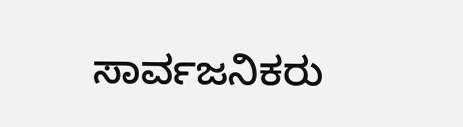ಸಾರ್ವಜನಿಕರು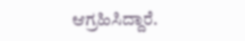ಆಗ್ರಹಿಸಿದ್ದಾರೆ.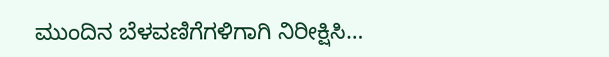ಮುಂದಿನ ಬೆಳವಣಿಗೆಗಳಿಗಾಗಿ ನಿರೀಕ್ಷಿಸಿ…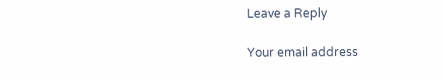Leave a Reply

Your email address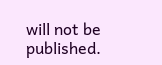will not be published.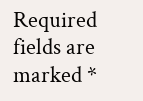Required fields are marked *